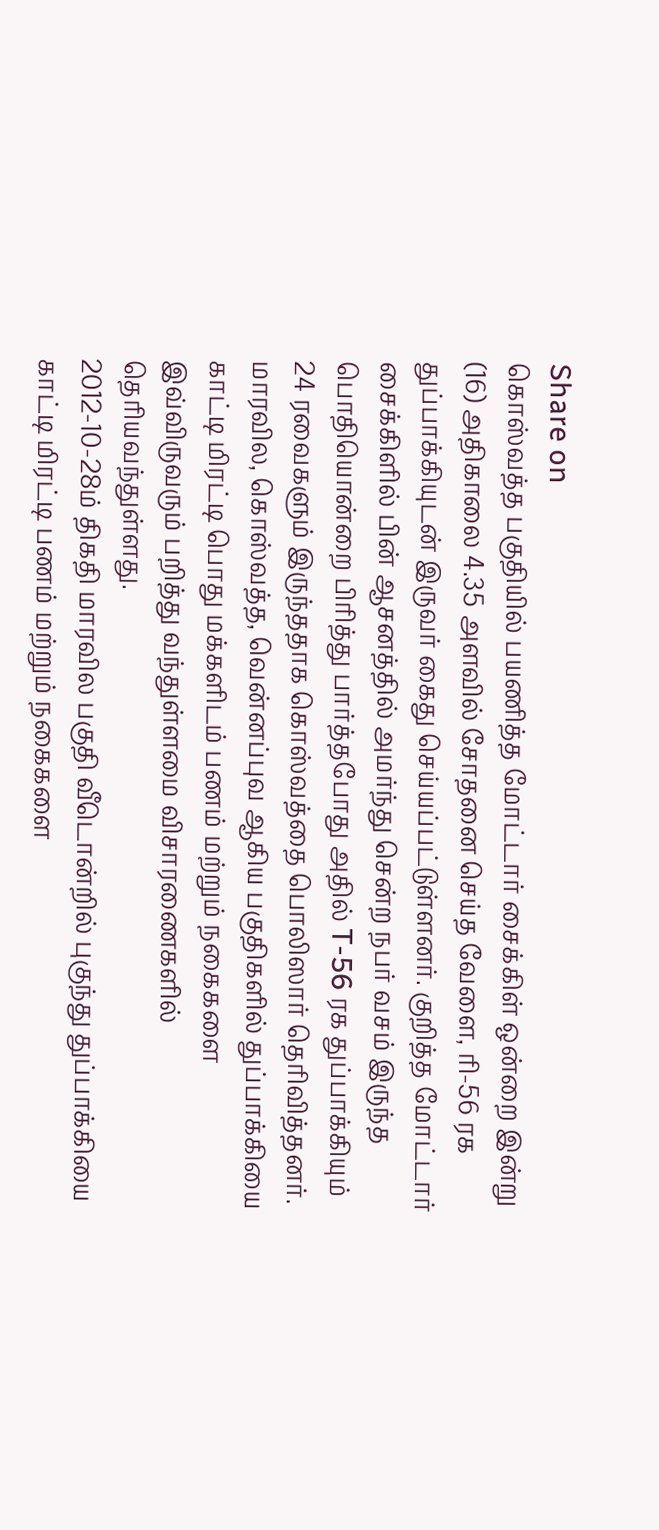Share on
கொஸ்வத்த பகுதியில் பயணித்த மோட்டார் சைக்கிள் ஒன்றை இன்று (16) அதிகாலை 4.35 அளவில் சோதனை செய்த வேளை, ரி-56 ரக துப்பாக்கியுடன் இருவர் கைது செய்யப்பட்டுள்ளனர். குறித்த மோட்டார் சைக்கிளில் பின் ஆசனத்தில் அமர்ந்து சென்ற நபர் வசம் இருந்த பொதியொன்றை பிரித்து பார்த்தபோது அதில் T-56 ரக துப்பாக்கியும் 24 ரவைகளும் இருந்ததாக கொஸ்வத்தை பொலிஸார் தெரிவித்தனர்.
மாரவில, கொஸ்வத்த, வென்னப்புவ ஆகிய பகுதிகளில் துப்பாக்கியை காட்டி மிரட்டி பொது மக்களிடம் பணம் மற்றும் நகைகளை இவ்விருவரும் பறித்து வந்துள்ளமை விசாரணைகளில் தெரியவந்துள்ளது.
2012-10-28ம் திகதி மாரவில பகுதி வீடொன்றில் புகுந்து துப்பாக்கியை காட்டி மிரட்டி பணம் மற்றும் நகைகளை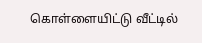கொள்ளையிட்டு வீட்டில்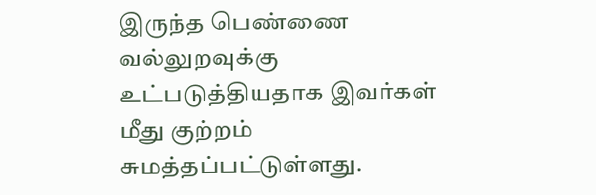இருந்த பெண்ணை வல்லுறவுக்கு உட்படுத்தியதாக இவர்கள் மீது குற்றம் சுமத்தப்பட்டுள்ளது.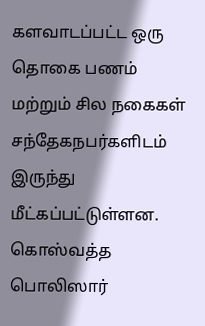களவாடப்பட்ட ஒரு தொகை பணம் மற்றும் சில நகைகள் சந்தேகநபர்களிடம் இருந்து மீட்கப்பட்டுள்ளன.
கொஸ்வத்த பொலிஸார்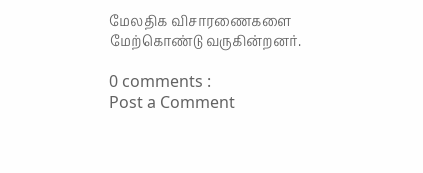மேலதிக விசாரணைகளை மேற்கொண்டு வருகின்றனர்.

0 comments :
Post a Comment